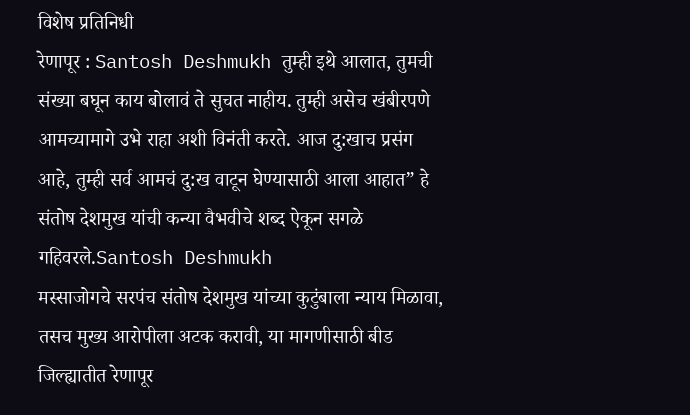विशेष प्रतिनिधी
रेणापूर : Santosh Deshmukh तुम्ही इथे आलात, तुमची संख्या बघून काय बोलावं ते सुचत नाहीय. तुम्ही असेच खंबीरपणे आमच्यामागे उभे राहा अशी विनंती करते. आज दु:खाच प्रसंग आहे, तुम्ही सर्व आमचं दु:ख वाटून घेण्यासाठी आला आहात” हे संतोष देशमुख यांची कन्या वैभवीचे शब्द ऐकून सगळे गहिवरले.Santosh Deshmukh
मस्साजोगचे सरपंच संतोष देशमुख यांच्या कुटुंबाला न्याय मिळावा, तसच मुख्य आरोपीला अटक करावी, या मागणीसाठी बीड जिल्ह्यातीत रेणापूर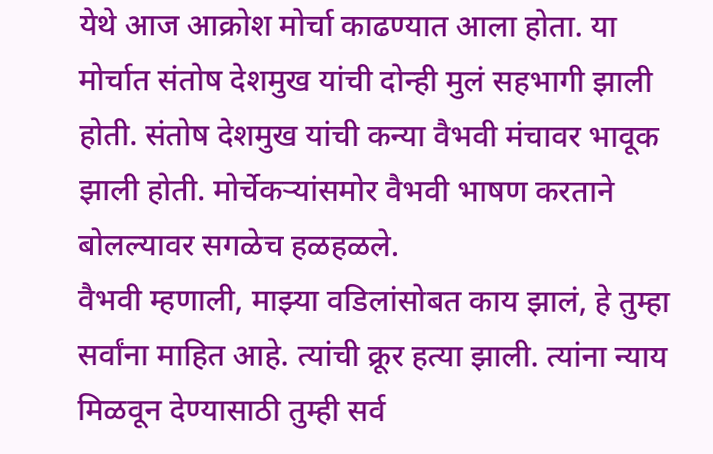येथे आज आक्रोश मोर्चा काढण्यात आला होता. या मोर्चात संतोष देशमुख यांची दोन्ही मुलं सहभागी झाली होती. संतोष देशमुख यांची कन्या वैभवी मंचावर भावूक झाली होती. मोर्चेकऱ्यांसमोर वैभवी भाषण करताने बोलल्यावर सगळेच हळहळले.
वैभवी म्हणाली, माझ्या वडिलांसोबत काय झालं, हे तुम्हा सर्वांना माहित आहे. त्यांची क्रूर हत्या झाली. त्यांना न्याय मिळवून देण्यासाठी तुम्ही सर्व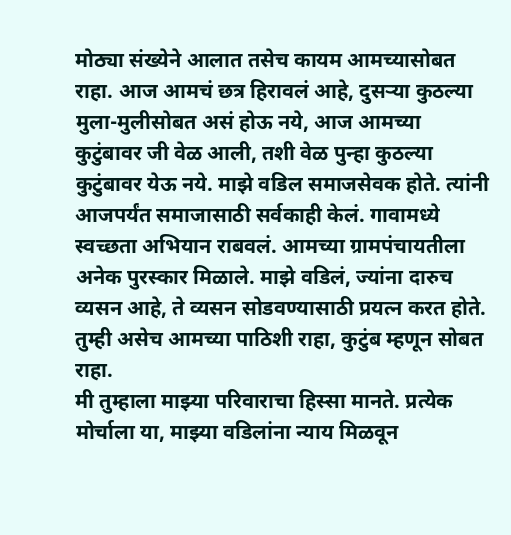मोठ्या संख्येने आलात तसेच कायम आमच्यासोबत राहा. आज आमचं छत्र हिरावलं आहे, दुसऱ्या कुठल्या मुला-मुलीसोबत असं होऊ नये, आज आमच्या कुटुंबावर जी वेळ आली, तशी वेळ पुन्हा कुठल्या कुटुंबावर येऊ नये. माझे वडिल समाजसेवक होते. त्यांनी आजपर्यंत समाजासाठी सर्वकाही केलं. गावामध्ये स्वच्छता अभियान राबवलं. आमच्या ग्रामपंचायतीला अनेक पुरस्कार मिळाले. माझे वडिलं, ज्यांना दारुच व्यसन आहे, ते व्यसन सोडवण्यासाठी प्रयत्न करत होते. तुम्ही असेच आमच्या पाठिशी राहा, कुटुंब म्हणून सोबत राहा.
मी तुम्हाला माझ्या परिवाराचा हिस्सा मानते. प्रत्येक मोर्चाला या, माझ्या वडिलांना न्याय मिळवून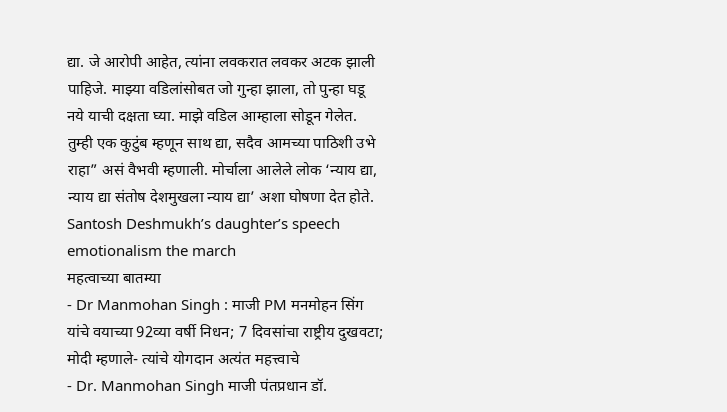द्या. जे आरोपी आहेत, त्यांना लवकरात लवकर अटक झाली पाहिजे. माझ्या वडिलांसोबत जो गुन्हा झाला, तो पुन्हा घडू नये याची दक्षता घ्या. माझे वडिल आम्हाला सोडून गेलेत. तुम्ही एक कुटुंब म्हणून साथ द्या, सदैव आमच्या पाठिशी उभे राहा” असं वैभवी म्हणाली. मोर्चाला आलेले लोक ‘न्याय द्या, न्याय द्या संतोष देशमुखला न्याय द्या’ अशा घोषणा देत होते.
Santosh Deshmukh’s daughter’s speech emotionalism the march
महत्वाच्या बातम्या
- Dr Manmohan Singh : माजी PM मनमोहन सिंग यांचे वयाच्या 92व्या वर्षी निधन; 7 दिवसांचा राष्ट्रीय दुखवटा; मोदी म्हणाले- त्यांचे योगदान अत्यंत महत्त्वाचे
- Dr. Manmohan Singh माजी पंतप्रधान डॉ.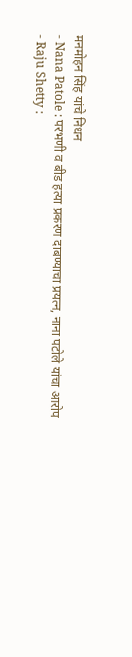मनमोहन सिंह यांचे निधन
- Nana Patole : परभणी व बीड हत्या प्रकरण दाबण्याचा प्रयत्न, नाना पटोले यांचा आरोप
- Raju Shetty :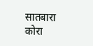सातबारा कोरा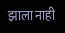झाला नाही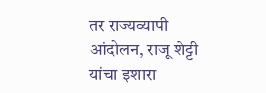तर राज्यव्यापी आंदोलन, राजू शेट्टी यांचा इशारा